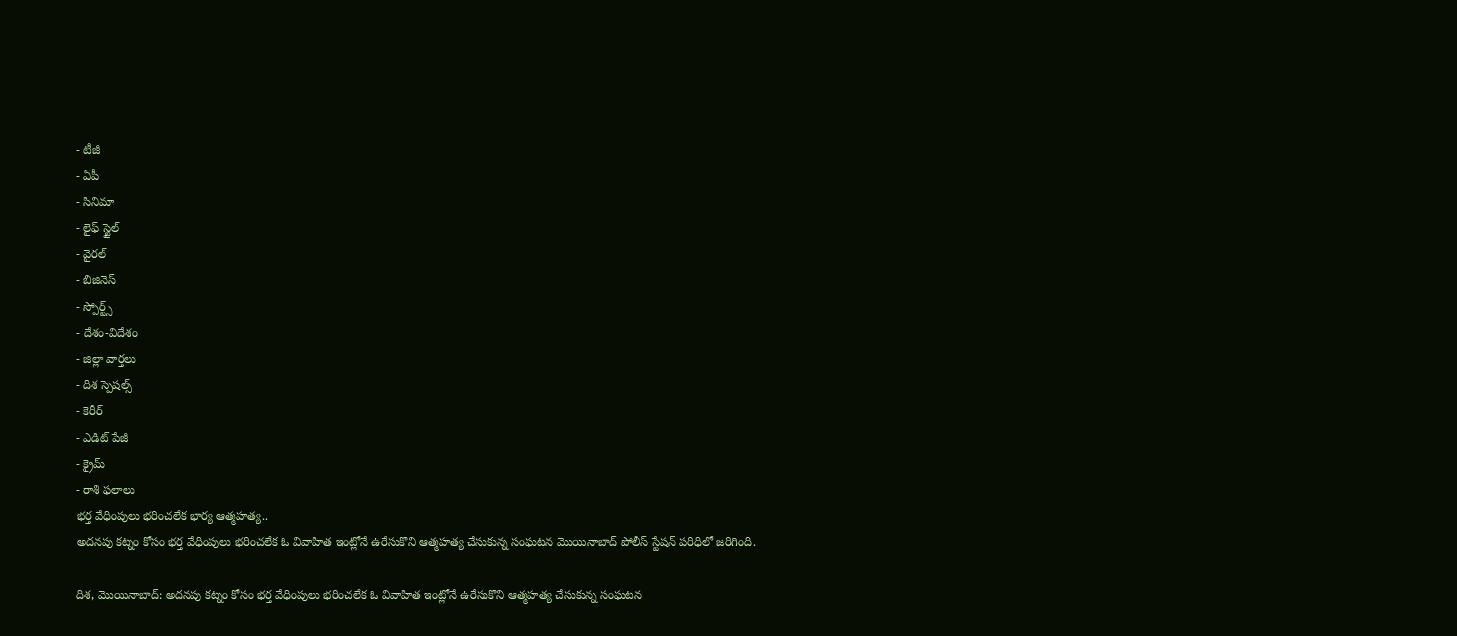- టీజీ
- ఏపీ
- సినిమా
- లైఫ్ స్టైల్
- వైరల్
- బిజినెస్
- స్పోర్ట్స్
- దేశం-విదేశం
- జిల్లా వార్తలు
- దిశ స్పెషల్స్
- కెరీర్
- ఎడిట్ పేజీ
- క్రైమ్
- రాశి ఫలాలు
భర్త వేధింపులు భరించలేక భార్య ఆత్మహత్య..
అదనపు కట్నం కోసం భర్త వేధింపులు భరించలేక ఓ వివాహిత ఇంట్లోనే ఉరేసుకొని ఆత్మహత్య చేసుకున్న సంఘటన మొయినాబాద్ పోలీస్ స్టేషన్ పరిధిలో జరిగింది.

దిశ, మొయినాబాద్: అదనపు కట్నం కోసం భర్త వేధింపులు భరించలేక ఓ వివాహిత ఇంట్లోనే ఉరేసుకొని ఆత్మహత్య చేసుకున్న సంఘటన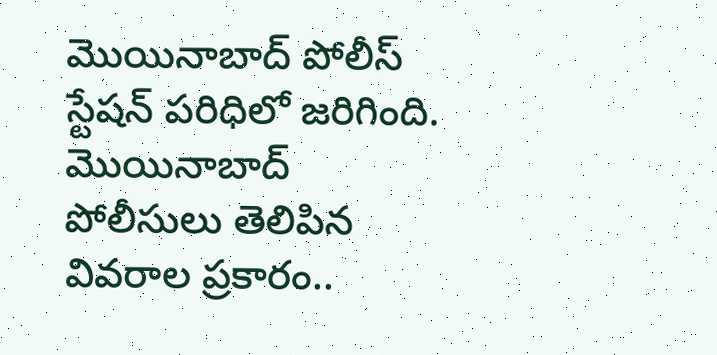మొయినాబాద్ పోలీస్ స్టేషన్ పరిధిలో జరిగింది. మొయినాబాద్ పోలీసులు తెలిపిన వివరాల ప్రకారం..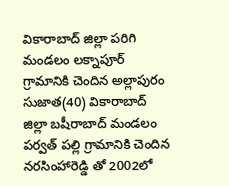వికారాబాద్ జిల్లా పరిగి మండలం లక్నాపూర్ గ్రామానికి చెందిన అల్లాపురం సుజాత(40) వికారాబాద్ జిల్లా బషీరాబాద్ మండలం పర్వత్ పల్లి గ్రామానికి చెందిన నరసింహారెడ్డి తో 2002లో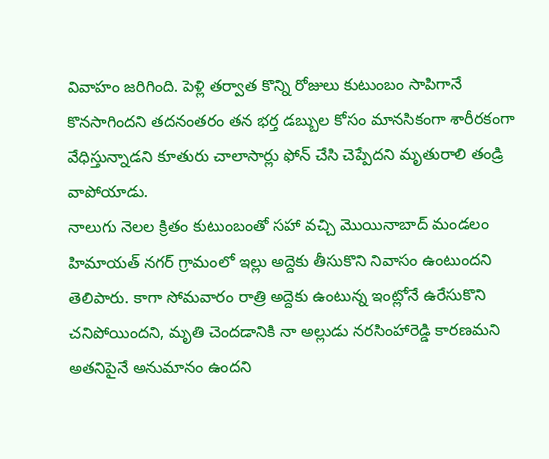వివాహం జరిగింది. పెళ్లి తర్వాత కొన్ని రోజులు కుటుంబం సాపిగానే కొనసాగిందని తదనంతరం తన భర్త డబ్బుల కోసం మానసికంగా శారీరకంగా వేధిస్తున్నాడని కూతురు చాలాసార్లు ఫోన్ చేసి చెప్పేదని మృతురాలి తండ్రి వాపోయాడు.
నాలుగు నెలల క్రితం కుటుంబంతో సహా వచ్చి మొయినాబాద్ మండలం హిమాయత్ నగర్ గ్రామంలో ఇల్లు అద్దెకు తీసుకొని నివాసం ఉంటుందని తెలిపారు. కాగా సోమవారం రాత్రి అద్దెకు ఉంటున్న ఇంట్లోనే ఉరేసుకొని చనిపోయిందని, మృతి చెందడానికి నా అల్లుడు నరసింహారెడ్డి కారణమని అతనిపైనే అనుమానం ఉందని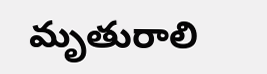మృతురాలి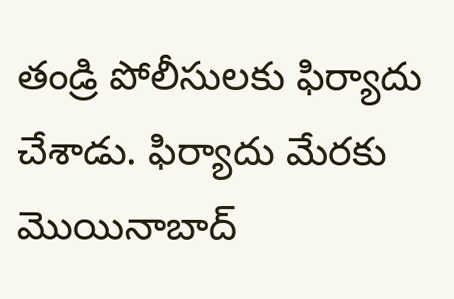తండ్రి పోలీసులకు ఫిర్యాదు చేశాడు. ఫిర్యాదు మేరకు మొయినాబాద్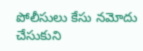పోలీసులు కేసు నమోదు చేసుకుని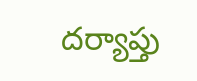దర్యాప్తు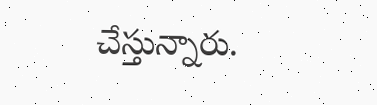చేస్తున్నారు.